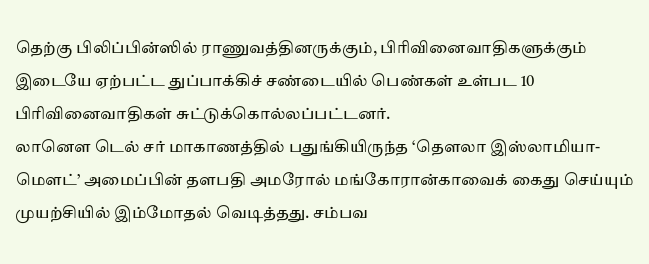தெற்கு பிலிப்பின்ஸில் ராணுவத்தினருக்கும், பிரிவினைவாதிகளுக்கும் இடையே ஏற்பட்ட துப்பாக்கிச் சண்டையில் பெண்கள் உள்பட 10 பிரிவினைவாதிகள் சுட்டுக்கொல்லப்பட்டனர்.
லானௌ டெல் சர் மாகாணத்தில் பதுங்கியிருந்த ‘தௌலா இஸ்லாமியா-மௌட்’ அமைப்பின் தளபதி அமரோல் மங்கோரான்காவைக் கைது செய்யும் முயற்சியில் இம்மோதல் வெடித்தது. சம்பவ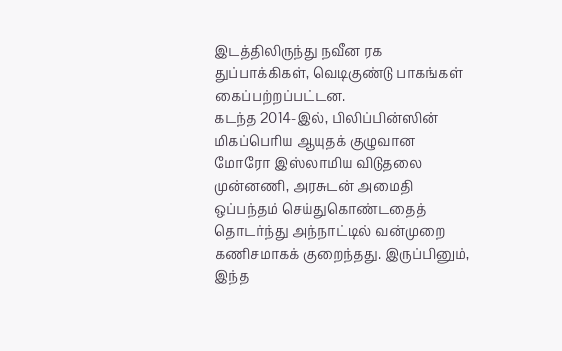இடத்திலிருந்து நவீன ரக துப்பாக்கிகள், வெடிகுண்டு பாகங்கள் கைப்பற்றப்பட்டன.
கடந்த 2014-இல், பிலிப்பின்ஸின் மிகப்பெரிய ஆயுதக் குழுவான மோரோ இஸ்லாமிய விடுதலை முன்னணி, அரசுடன் அமைதி ஒப்பந்தம் செய்துகொண்டதைத் தொடர்ந்து அந்நாட்டில் வன்முறை கணிசமாகக் குறைந்தது. இருப்பினும், இந்த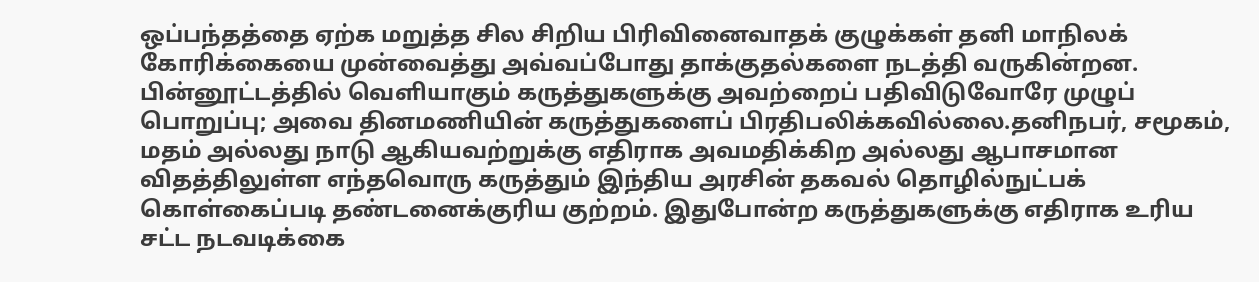ஒப்பந்தத்தை ஏற்க மறுத்த சில சிறிய பிரிவினைவாதக் குழுக்கள் தனி மாநிலக் கோரிக்கையை முன்வைத்து அவ்வப்போது தாக்குதல்களை நடத்தி வருகின்றன.
பின்னூட்டத்தில் வெளியாகும் கருத்துகளுக்கு அவற்றைப் பதிவிடுவோரே முழுப் பொறுப்பு; அவை தினமணியின் கருத்துகளைப் பிரதிபலிக்கவில்லை.தனிநபர், சமூகம், மதம் அல்லது நாடு ஆகியவற்றுக்கு எதிராக அவமதிக்கிற அல்லது ஆபாசமான விதத்திலுள்ள எந்தவொரு கருத்தும் இந்திய அரசின் தகவல் தொழில்நுட்பக் கொள்கைப்படி தண்டனைக்குரிய குற்றம். இதுபோன்ற கருத்துகளுக்கு எதிராக உரிய சட்ட நடவடிக்கை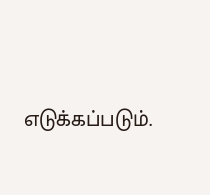எடுக்கப்படும்.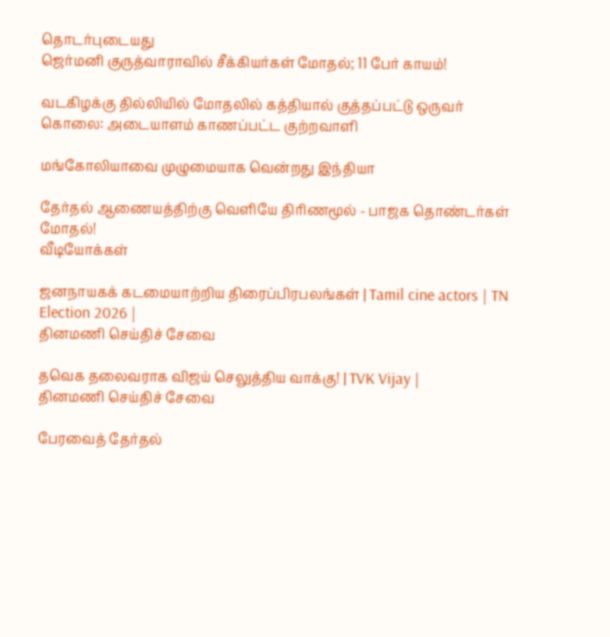தொடர்புடையது
ஜெர்மனி குருத்வாராவில் சீக்கியர்கள் மோதல்; 11 பேர் காயம்!

வடகிழக்கு தில்லியில் மோதலில் கத்தியால் குத்தப்பட்டு ஒருவர் கொலை: அடையாளம் காணப்பட்ட குற்றவாளி

மங்கோலியாவை முழுமையாக வென்றது இந்தியா

தேர்தல் ஆணையத்திற்கு வெளியே திரிணமூல் - பாஜக தொண்டர்கள் மோதல்!
வீடியோக்கள்

ஜனநாயகக் கடமையாற்றிய திரைப்பிரபலங்கள் | Tamil cine actors | TN Election 2026 |
தினமணி செய்திச் சேவை

தவெக தலைவராக விஜய் செலுத்திய வாக்கு! | TVK Vijay |
தினமணி செய்திச் சேவை

பேரவைத் தேர்தல்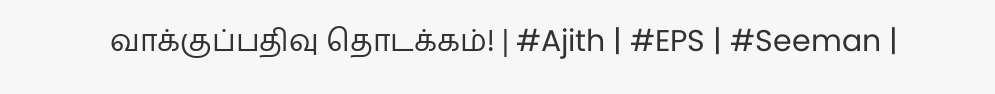வாக்குப்பதிவு தொடக்கம்! | #Ajith | #EPS | #Seeman |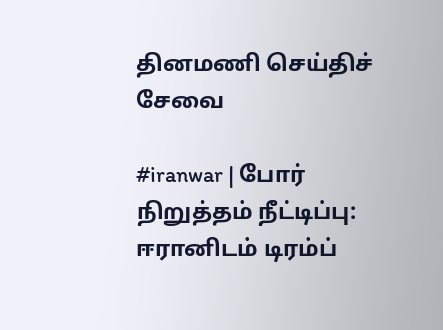தினமணி செய்திச் சேவை

#iranwar | போர் நிறுத்தம் நீட்டிப்பு: ஈரானிடம் டிரம்ப்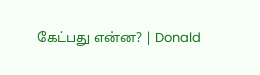கேட்பது என்ன? | Donald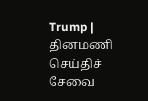Trump |
தினமணி செய்திச் சேவை